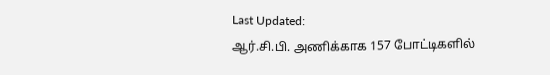Last Updated:
ஆர்.சி.பி. அணிக்காக 157 போட்டிகளில்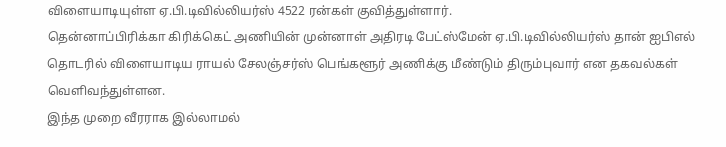விளையாடியுள்ள ஏ.பி.டிவில்லியர்ஸ் 4522 ரன்கள் குவித்துள்ளார்.
தென்னாப்பிரிக்கா கிரிக்கெட் அணியின் முன்னாள் அதிரடி பேட்ஸ்மேன் ஏ.பி.டிவில்லியர்ஸ் தான் ஐபிஎல் தொடரில் விளையாடிய ராயல் சேலஞ்சர்ஸ் பெங்களூர் அணிக்கு மீண்டும் திரும்புவார் என தகவல்கள் வெளிவந்துள்ளன.
இந்த முறை வீரராக இல்லாமல்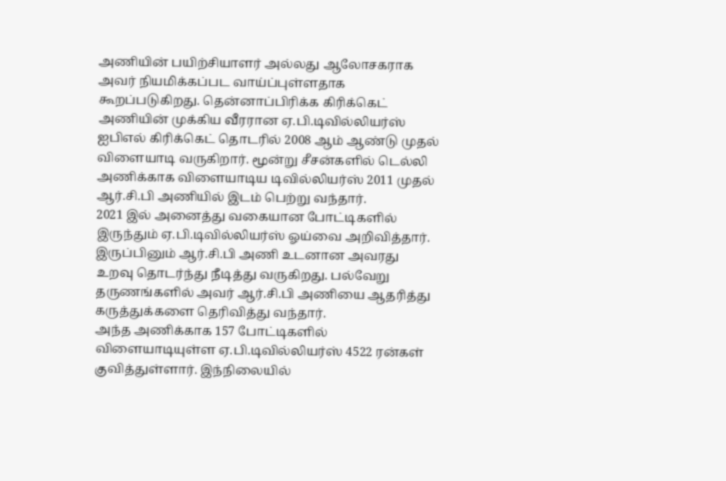அணியின் பயிற்சியாளர் அல்லது ஆலோசகராக அவர் நியமிக்கப்பட வாய்ப்புள்ளதாக கூறப்படுகிறது. தென்னாப்பிரிக்க கிரிக்கெட் அணியின் முக்கிய வீரரான ஏ.பி.டிவில்லியர்ஸ் ஐபிஎல் கிரிக்கெட் தொடரில் 2008 ஆம் ஆண்டு முதல் விளையாடி வருகிறார். மூன்று சீசன்களில் டெல்லி அணிக்காக விளையாடிய டிவில்லியர்ஸ் 2011 முதல் ஆர்.சி.பி அணியில் இடம் பெற்று வந்தார்.
2021 இல் அனைத்து வகையான போட்டிகளில் இருந்தும் ஏ.பி.டிவில்லியர்ஸ் ஓய்வை அறிவித்தார். இருப்பினும் ஆர்.சி.பி அணி உடனான அவரது உறவு தொடர்ந்து நீடித்து வருகிறது. பல்வேறு தருணங்களில் அவர் ஆர்.சி.பி அணியை ஆதரித்து கருத்துக்களை தெரிவித்து வந்தார்.
அந்த அணிக்காக 157 போட்டிகளில் விளையாடியுள்ள ஏ.பி.டிவில்லியர்ஸ் 4522 ரன்கள் குவித்துள்ளார். இந்நிலையில்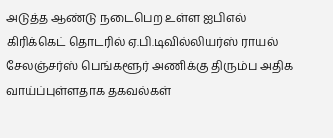அடுத்த ஆண்டு நடைபெற உள்ள ஐபிஎல் கிரிக்கெட் தொடரில் ஏ.பி.டிவில்லியர்ஸ் ராயல் சேலஞ்சர்ஸ் பெங்களூர் அணிக்கு திரும்ப அதிக வாய்ப்புள்ளதாக தகவல்கள்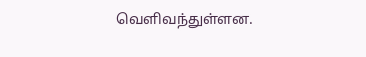வெளிவந்துள்ளன.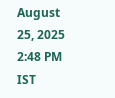August 25, 2025 2:48 PM IST